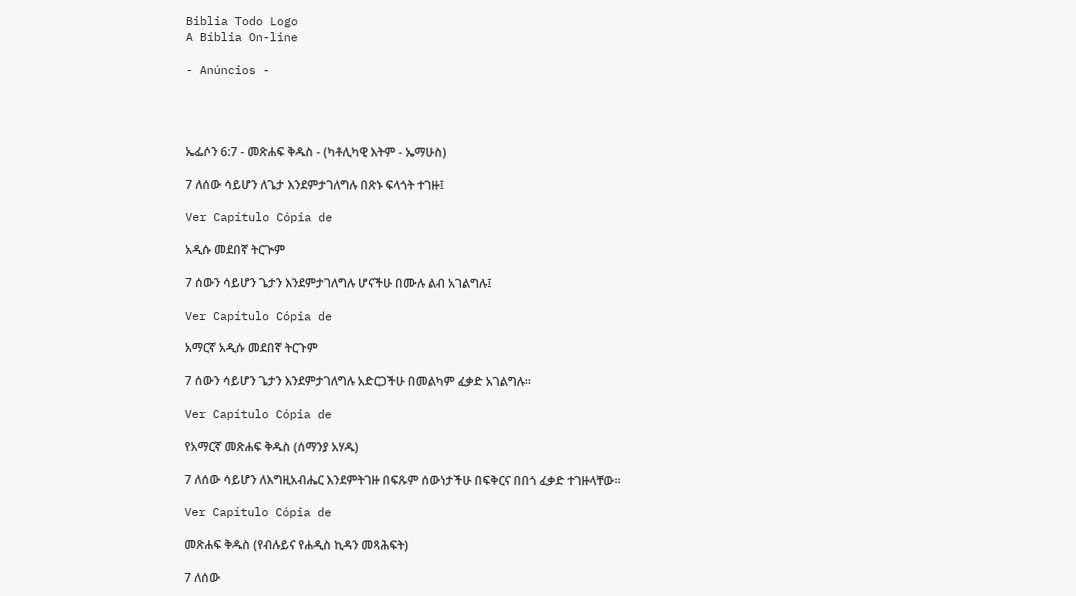Biblia Todo Logo
A Bíblia On-line

- Anúncios -




ኤፌሶን 6:7 - መጽሐፍ ቅዱስ - (ካቶሊካዊ እትም - ኤማሁስ)

7 ለሰው ሳይሆን ለጌታ እንደምታገለግሉ በጽኑ ፍላጎት ተገዙ፤

Ver Capítulo Cópia de

አዲሱ መደበኛ ትርጒም

7 ሰውን ሳይሆን ጌታን እንደምታገለግሉ ሆናችሁ በሙሉ ልብ አገልግሉ፤

Ver Capítulo Cópia de

አማርኛ አዲሱ መደበኛ ትርጉም

7 ሰውን ሳይሆን ጌታን እንደምታገለግሉ አድርጋችሁ በመልካም ፈቃድ አገልግሉ።

Ver Capítulo Cópia de

የአማርኛ መጽሐፍ ቅዱስ (ሰማንያ አሃዱ)

7 ለሰው ሳይሆን ለእግዚአብሔር እንደምትገዙ በፍጹም ሰውነታችሁ በፍቅርና በበጎ ፈቃድ ተገዙላቸው።

Ver Capítulo Cópia de

መጽሐፍ ቅዱስ (የብሉይና የሐዲስ ኪዳን መጻሕፍት)

7 ለሰው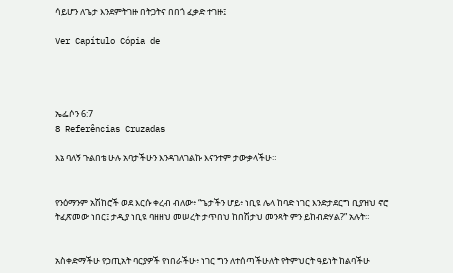ሳይሆን ለጌታ እንደምትገዙ በትጋትና በበጎ ፈቃድ ተገዙ፤

Ver Capítulo Cópia de




ኤፌሶን 6:7
8 Referências Cruzadas

እኔ ባለኝ ጉልበቴ ሁሉ አባታችሁን እንዳገለገልኩ እናንተም ታውቃላችሁ።


የንዕማንም አሽከሮች ወደ እርሱ ቀረብ ብለው፥ “ጌታችን ሆይ፥ ነቢዩ ሌላ ከባድ ነገር እንድታደርግ ቢያዝህ ኖሮ ትፈጽመው ነበር፤ ታዲያ ነቢዩ ባዘዘህ መሠረት ታጥበህ ከበሽታህ መንጻት ምን ይከብድሃል?” አሉት።


አስቀድማችሁ የኃጢአት ባርያዎች የነበራችሁ፥ ነገር ግን ለተሰጣችሁለት የትምህርት ዓይነት ከልባችሁ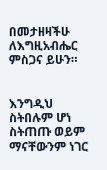በመታዘዛችሁ ለእግዚአብሔር ምስጋና ይሁን።


እንግዲህ ስትበሉም ሆነ ስትጠጡ ወይም ማናቸውንም ነገር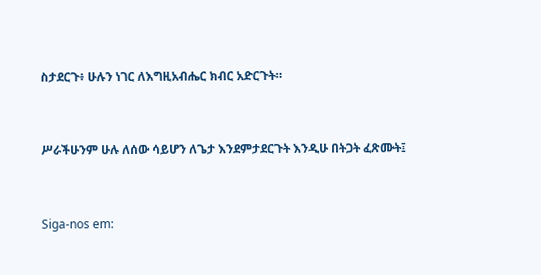ስታደርጉ፥ ሁሉን ነገር ለእግዚአብሔር ክብር አድርጉት።


ሥራችሁንም ሁሉ ለሰው ሳይሆን ለጌታ እንደምታደርጉት እንዲሁ በትጋት ፈጽሙት፤


Siga-nos em: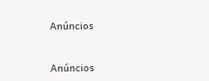Anúncios


Anúncios